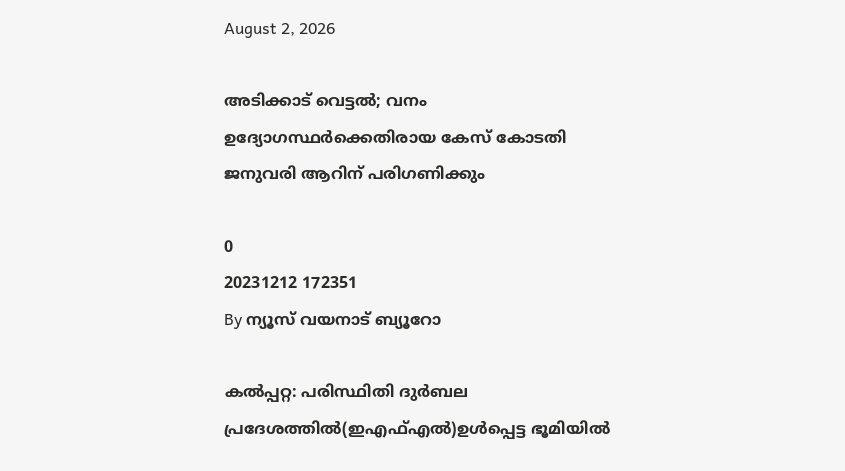August 2, 2026

അടിക്കാട് വെട്ടല്‍; വനം ഉദ്യോഗസ്ഥര്‍ക്കെതിരായ കേസ് കോടതി ജനുവരി ആറിന് പരിഗണിക്കും

0
20231212 172351
By ന്യൂസ് വയനാട് ബ്യൂറോ

കല്‍പ്പറ്റ: പരിസ്ഥിതി ദുര്‍ബല പ്രദേശത്തില്‍(ഇഎഫ്എല്‍)ഉള്‍പ്പെട്ട ഭൂമിയില്‍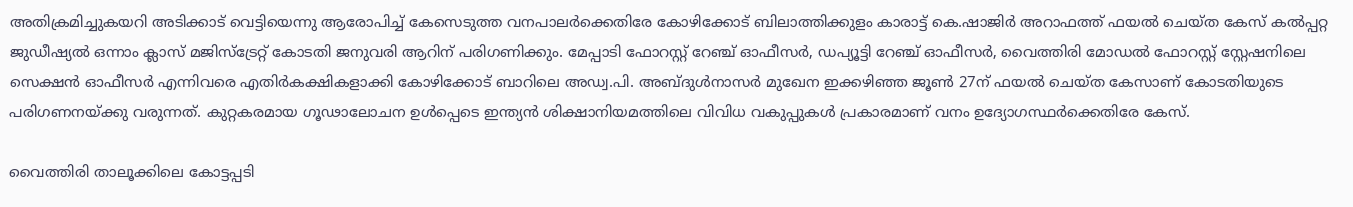അതിക്രമിച്ചുകയറി അടിക്കാട് വെട്ടിയെന്നു ആരോപിച്ച് കേസെടുത്ത വനപാലര്‍ക്കെതിരേ കോഴിക്കോട് ബിലാത്തിക്കുളം കാരാട്ട് കെ.ഷാജിര്‍ അറാഫത്ത് ഫയല്‍ ചെയ്ത കേസ് കല്‍പ്പറ്റ ജുഡീഷ്യല്‍ ഒന്നാം ക്ലാസ് മജിസ്‌ട്രേറ്റ് കോടതി ജനുവരി ആറിന് പരിഗണിക്കും. മേപ്പാടി ഫോറസ്റ്റ് റേഞ്ച് ഓഫീസര്‍, ഡപ്യൂട്ടി റേഞ്ച് ഓഫീസര്‍, വൈത്തിരി മോഡല്‍ ഫോറസ്റ്റ് സ്റ്റേഷനിലെ സെക്ഷന്‍ ഓഫീസര്‍ എന്നിവരെ എതിര്‍കക്ഷികളാക്കി കോഴിക്കോട് ബാറിലെ അഡ്വ.പി. അബ്ദുള്‍നാസര്‍ മുഖേന ഇക്കഴിഞ്ഞ ജൂണ്‍ 27ന് ഫയല്‍ ചെയ്ത കേസാണ് കോടതിയുടെ പരിഗണനയ്ക്കു വരുന്നത്. കുറ്റകരമായ ഗൂഢാലോചന ഉള്‍പ്പെടെ ഇന്ത്യന്‍ ശിക്ഷാനിയമത്തിലെ വിവിധ വകുപ്പുകള്‍ പ്രകാരമാണ് വനം ഉദ്യോഗസ്ഥര്‍ക്കെതിരേ കേസ്.

വൈത്തിരി താലൂക്കിലെ കോട്ടപ്പടി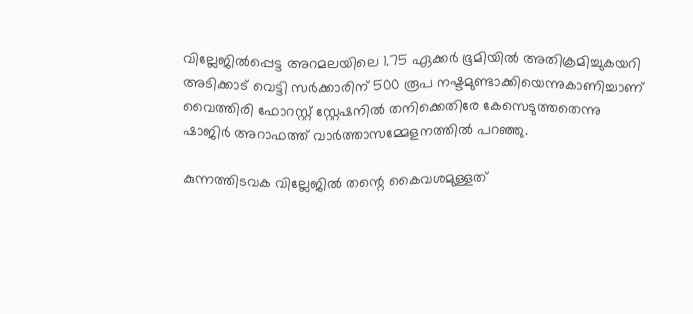വില്ലേജില്‍പ്പെട്ട അറമലയിലെ 1.75 ഏക്കര്‍ ഭൂമിയില്‍ അതിക്രമിച്ചുകയറി അടിക്കാട് വെട്ടി സര്‍ക്കാരിന് 500 രൂപ നഷ്ടമുണ്ടാക്കിയെന്നുകാണിച്ചാണ് വൈത്തിരി ഫോറസ്റ്റ് സ്റ്റേഷനില്‍ തനിക്കെതിരേ കേസെടുത്തതെന്നു ഷാജിര്‍ അറാഫത്ത് വാര്‍ത്താസമ്മേളനത്തില്‍ പറഞ്ഞു.

കുന്നത്തിടവക വില്ലേജില്‍ തന്റെ കൈവശമുള്ളത്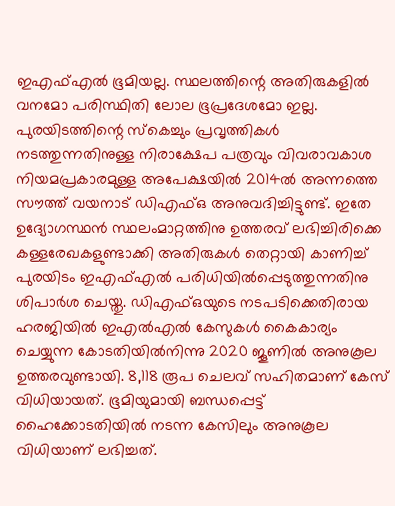ഇഎഫ്എല്‍ ഭൂമിയല്ല. സ്ഥലത്തിന്റെ അതിരുകളില്‍ വനമോ പരിസ്ഥിതി ലോല ഭൂപ്രദേശമോ ഇല്ല. പുരയിടത്തിന്റെ സ്‌കെച്ചും പ്രവൃത്തികള്‍ നടത്തുന്നതിനുള്ള നിരാക്ഷേപ പത്രവും വിവരാവകാശ നിയമപ്രകാരമുള്ള അപേക്ഷയില്‍ 2014ല്‍ അന്നത്തെ സൗത്ത് വയനാട് ഡിഎഫ്ഒ അനുവദിച്ചിട്ടുണ്ട്. ഇതേ ഉദ്യോഗസ്ഥന്‍ സ്ഥലംമാറ്റത്തിനു ഉത്തരവ് ലഭിച്ചിരിക്കെ കള്ളരേഖകളുണ്ടാക്കി അതിരുകള്‍ തെറ്റായി കാണിച്ച് പുരയിടം ഇഎഫ്എല്‍ പരിധിയില്‍പ്പെടുത്തുന്നതിനു ശിപാര്‍ശ ചെയ്തു. ഡിഎഫ്ഒയുടെ നടപടിക്കെതിരായ ഹരജിയില്‍ ഇഎല്‍എല്‍ കേസുകള്‍ കൈകാര്യം ചെയ്യുന്ന കോടതിയില്‍നിന്നു 2020 ജൂണില്‍ അനുകൂല ഉത്തരവുണ്ടായി. 8,118 രൂപ ചെലവ് സഹിതമാണ് കേസ് വിധിയായത്. ഭൂമിയുമായി ബന്ധപ്പെട്ട് ഹൈക്കോടതിയില്‍ നടന്ന കേസിലും അനുകൂല വിധിയാണ് ലഭിച്ചത്.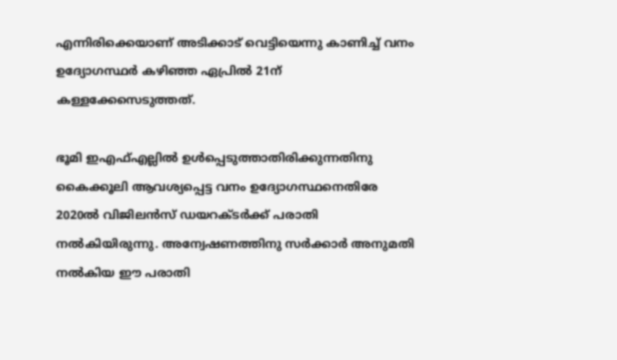എന്നിരിക്കെയാണ് അടിക്കാട് വെട്ടിയെന്നു കാണിച്ച് വനം ഉദ്യോഗസ്ഥര്‍ കഴിഞ്ഞ ഏപ്രില്‍ 21ന് കള്ളക്കേസെടുത്തത്.

ഭൂമി ഇഎഫ്എല്ലില്‍ ഉള്‍പ്പെടുത്താതിരിക്കുന്നതിനു കൈക്കൂലി ആവശ്യപ്പെട്ട വനം ഉദ്യോഗസ്ഥനെതിരേ 2020ല്‍ വിജിലന്‍സ് ഡയറക്ടര്‍ക്ക് പരാതി നല്‍കിയിരുന്നു. അന്വേഷണത്തിനു സര്‍ക്കാര്‍ അനുമതി നല്‍കിയ ഈ പരാതി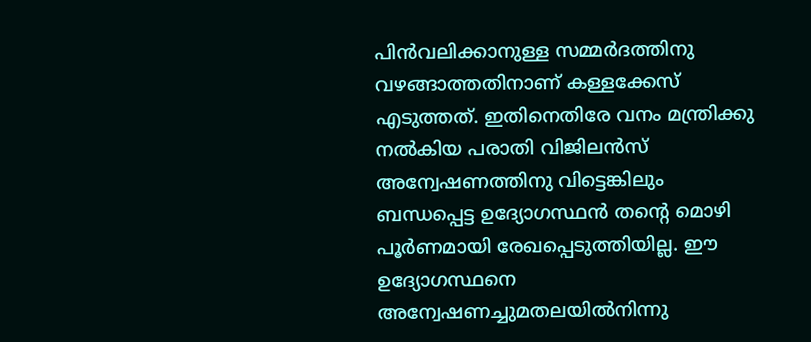പിന്‍വലിക്കാനുള്ള സമ്മര്‍ദത്തിനു വഴങ്ങാത്തതിനാണ് കള്ളക്കേസ് എടുത്തത്. ഇതിനെതിരേ വനം മന്ത്രിക്കു നല്‍കിയ പരാതി വിജിലന്‍സ് അന്വേഷണത്തിനു വിട്ടെങ്കിലും ബന്ധപ്പെട്ട ഉദ്യോഗസ്ഥന്‍ തന്റെ മൊഴി പൂര്‍ണമായി രേഖപ്പെടുത്തിയില്ല. ഈ ഉദ്യോഗസ്ഥനെ അന്വേഷണച്ചുമതലയില്‍നിന്നു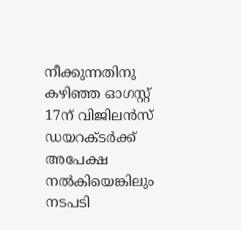നീക്കുന്നതിനു കഴിഞ്ഞ ഓഗസ്റ്റ് 17ന് വിജിലന്‍സ് ഡയറക്ടര്‍ക്ക് അപേക്ഷ നല്‍കിയെങ്കിലും നടപടി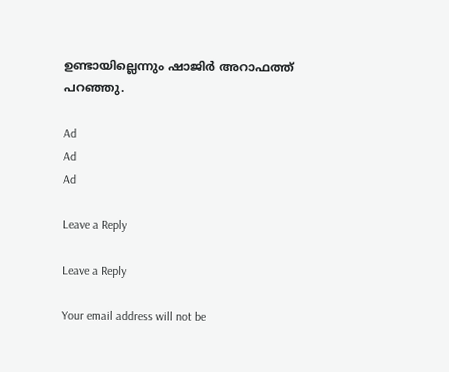ഉണ്ടായില്ലെന്നും ഷാജിര്‍ അറാഫത്ത് പറഞ്ഞു.

Ad
Ad
Ad

Leave a Reply

Leave a Reply

Your email address will not be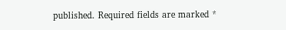published. Required fields are marked *